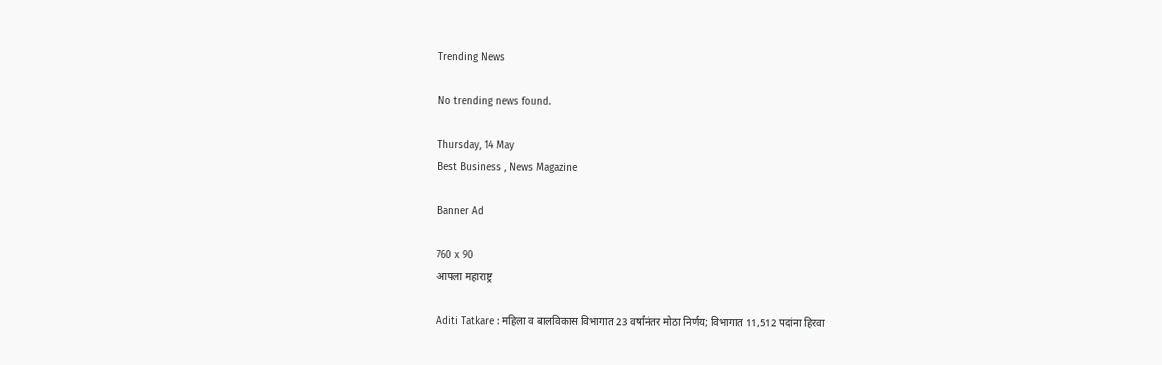Trending News

No trending news found.

Thursday, 14 May
Best Business , News Magazine

Banner Ad

760 x 90
आपला महाराष्ट्र

Aditi Tatkare : महिला व बालविकास विभागात 23 वर्षांनंतर मोठा निर्णय; विभागात 11,512 पदांना हिरवा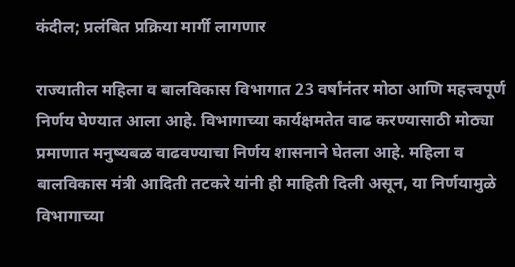कंदील; प्रलंबित प्रक्रिया मार्गी लागणार

राज्यातील महिला व बालविकास विभागात 23 वर्षांनंतर मोठा आणि महत्त्वपूर्ण निर्णय घेण्यात आला आहे. विभागाच्या कार्यक्षमतेत वाढ करण्यासाठी मोठ्या प्रमाणात मनुष्यबळ वाढवण्याचा निर्णय शासनाने घेतला आहे. महिला व बालविकास मंत्री आदिती तटकरे यांनी ही माहिती दिली असून, या निर्णयामुळे विभागाच्या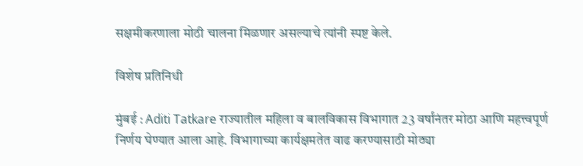सक्षमीकरणाला मोठी चालना मिळणार असल्याचे त्यांनी स्पष्ट केले.

विशेष प्रतिनिधी

मुंबई : Aditi Tatkare राज्यातील महिला व बालविकास विभागात 23 वर्षांनंतर मोठा आणि महत्त्वपूर्ण निर्णय घेण्यात आला आहे. विभागाच्या कार्यक्षमतेत वाढ करण्यासाठी मोठ्या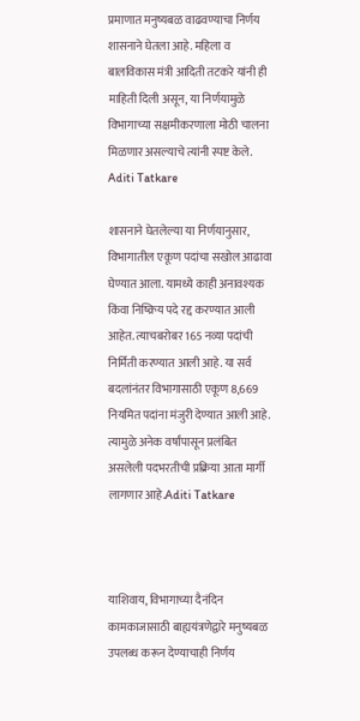प्रमाणात मनुष्यबळ वाढवण्याचा निर्णय शासनाने घेतला आहे. महिला व बालविकास मंत्री आदिती तटकरे यांनी ही माहिती दिली असून, या निर्णयामुळे विभागाच्या सक्षमीकरणाला मोठी चालना मिळणार असल्याचे त्यांनी स्पष्ट केले. Aditi Tatkare

शासनाने घेतलेल्या या निर्णयानुसार, विभागातील एकूण पदांचा सखोल आढावा घेण्यात आला. यामध्ये काही अनावश्यक किंवा निष्क्रिय पदे रद्द करण्यात आली आहेत. त्याचबरोबर 165 नव्या पदांची निर्मिती करण्यात आली आहे. या सर्व बदलांनंतर विभागासाठी एकूण 8,669 नियमित पदांना मंजुरी देण्यात आली आहे. त्यामुळे अनेक वर्षांपासून प्रलंबित असलेली पदभरतीची प्रक्रिया आता मार्गी लागणार आहे.Aditi Tatkare



याशिवाय, विभागाच्या दैनंदिन कामकाजासाठी बाह्ययंत्रणेद्वारे मनुष्यबळ उपलब्ध करून देण्याचाही निर्णय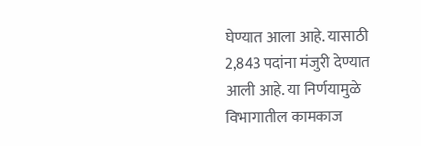घेण्यात आला आहे. यासाठी 2,843 पदांना मंजुरी देण्यात आली आहे. या निर्णयामुळे विभागातील कामकाज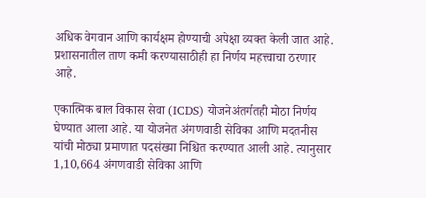अधिक वेगवान आणि कार्यक्षम होण्याची अपेक्षा व्यक्त केली जात आहे. प्रशासनातील ताण कमी करण्यासाठीही हा निर्णय महत्त्वाचा ठरणार आहे.

एकात्मिक बाल विकास सेवा (ICDS) योजनेअंतर्गतही मोठा निर्णय घेण्यात आला आहे. या योजनेत अंगणवाडी सेविका आणि मदतनीस यांची मोठ्या प्रमाणात पदसंख्या निश्चित करण्यात आली आहे. त्यानुसार 1,10,664 अंगणवाडी सेविका आणि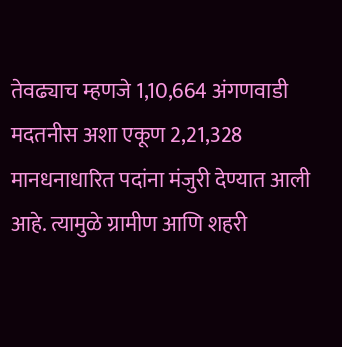तेवढ्याच म्हणजे 1,10,664 अंगणवाडी मदतनीस अशा एकूण 2,21,328 मानधनाधारित पदांना मंजुरी देण्यात आली आहे. त्यामुळे ग्रामीण आणि शहरी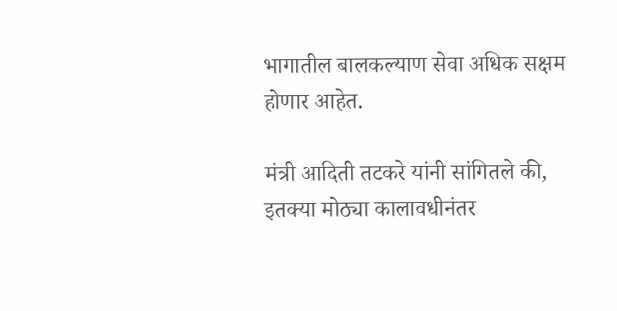भागातील बालकल्याण सेवा अधिक सक्षम होणार आहेत.

मंत्री आदिती तटकरे यांनी सांगितले की, इतक्या मोठ्या कालावधीनंतर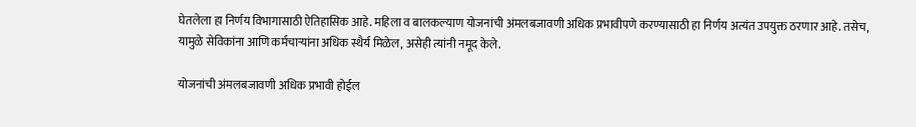घेतलेला हा निर्णय विभागासाठी ऐतिहासिक आहे. महिला व बालकल्याण योजनांची अंमलबजावणी अधिक प्रभावीपणे करण्यासाठी हा निर्णय अत्यंत उपयुक्त ठरणार आहे. तसेच, यामुळे सेविकांना आणि कर्मचाऱ्यांना अधिक स्थैर्य मिळेल, असेही त्यांनी नमूद केले.

योजनांची अंमलबजावणी अधिक प्रभावी होईल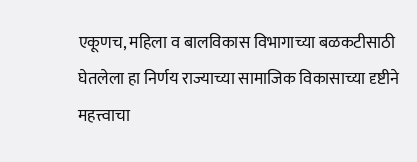एकूणच, महिला व बालविकास विभागाच्या बळकटीसाठी घेतलेला हा निर्णय राज्याच्या सामाजिक विकासाच्या दृष्टीने महत्त्वाचा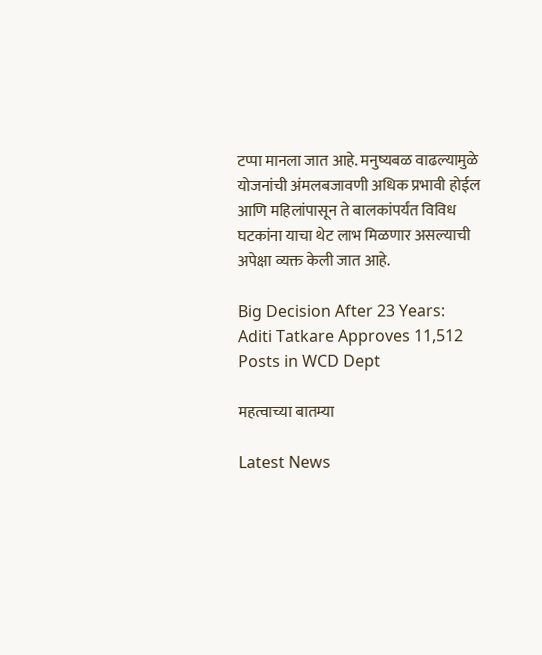टप्पा मानला जात आहे. मनुष्यबळ वाढल्यामुळे योजनांची अंमलबजावणी अधिक प्रभावी होईल आणि महिलांपासून ते बालकांपर्यंत विविध घटकांना याचा थेट लाभ मिळणार असल्याची अपेक्षा व्यक्त केली जात आहे.

Big Decision After 23 Years: Aditi Tatkare Approves 11,512 Posts in WCD Dept

महत्वाच्या बातम्या

Latest News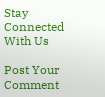Stay Connected With Us

Post Your Comment